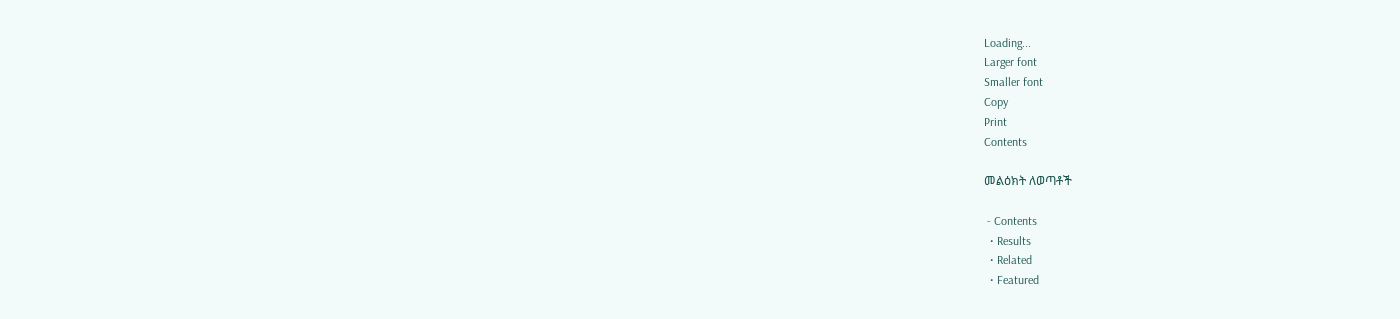Loading...
Larger font
Smaller font
Copy
Print
Contents

መልዕክት ለወጣቶች

 - Contents
  • Results
  • Related
  • Featured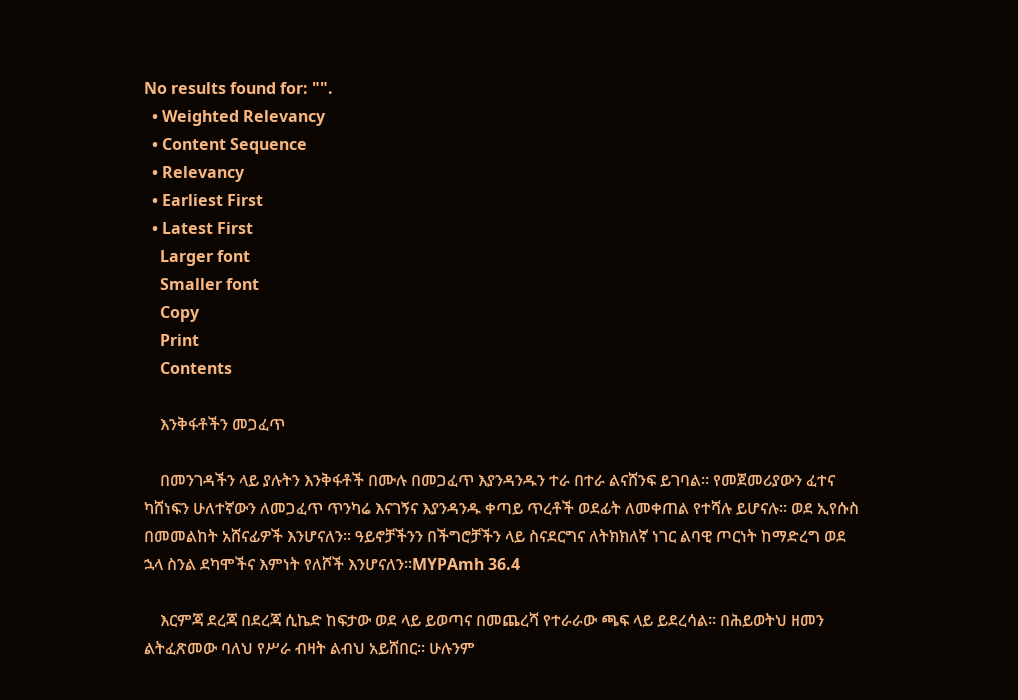No results found for: "".
  • Weighted Relevancy
  • Content Sequence
  • Relevancy
  • Earliest First
  • Latest First
    Larger font
    Smaller font
    Copy
    Print
    Contents

    እንቅፋቶችን መጋፈጥ

    በመንገዳችን ላይ ያሉትን እንቅፋቶች በሙሉ በመጋፈጥ እያንዳንዱን ተራ በተራ ልናሸንፍ ይገባል፡፡ የመጀመሪያውን ፈተና ካሸነፍን ሁለተኛውን ለመጋፈጥ ጥንካሬ እናገኝና እያንዳንዱ ቀጣይ ጥረቶች ወደፊት ለመቀጠል የተሻሉ ይሆናሉ፡፡ ወደ ኢየሱስ በመመልከት አሸናፊዎች እንሆናለን፡፡ ዓይኖቻችንን በችግሮቻችን ላይ ስናደርግና ለትክክለኛ ነገር ልባዊ ጦርነት ከማድረግ ወደ ኋላ ስንል ደካሞችና እምነት የለሾች እንሆናለን፡፡MYPAmh 36.4

    እርምጃ ደረጃ በደረጃ ሲኬድ ከፍታው ወደ ላይ ይወጣና በመጨረሻ የተራራው ጫፍ ላይ ይደረሳል፡፡ በሕይወትህ ዘመን ልትፈጽመው ባለህ የሥራ ብዛት ልብህ አይሸበር፡፡ ሁሉንም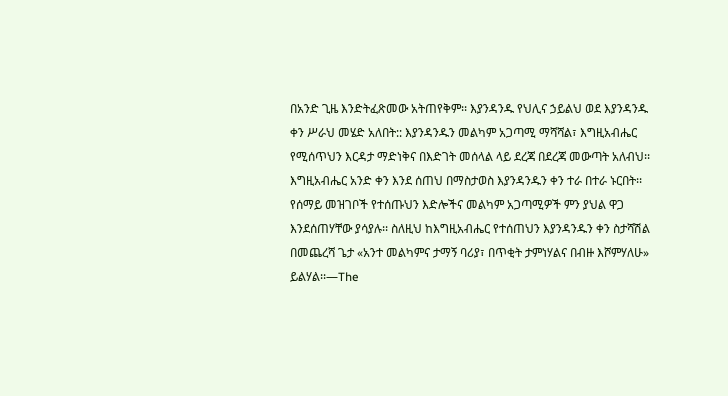በአንድ ጊዜ እንድትፈጽመው አትጠየቅም፡፡ እያንዳንዱ የህሊና ኃይልህ ወደ እያንዳንዱ ቀን ሥራህ መሄድ አለበት:: እያንዳንዱን መልካም አጋጣሚ ማሻሻል፣ እግዚአብሔር የሚሰጥህን እርዳታ ማድነቅና በእድገት መሰላል ላይ ደረጃ በደረጃ መውጣት አለብህ፡፡ እግዚአብሔር አንድ ቀን እንደ ሰጠህ በማስታወስ እያንዳንዱን ቀን ተራ በተራ ኑርበት፡፡ የሰማይ መዝገቦች የተሰጡህን እድሎችና መልካም አጋጣሚዎች ምን ያህል ዋጋ እንደሰጠሃቸው ያሳያሉ፡፡ ስለዚህ ከእግዚአብሔር የተሰጠህን እያንዳንዱን ቀን ስታሻሽል በመጨረሻ ጌታ «አንተ መልካምና ታማኝ ባሪያ፣ በጥቂት ታምነሃልና በብዙ እሾምሃለሁ» ይልሃል፡፡—The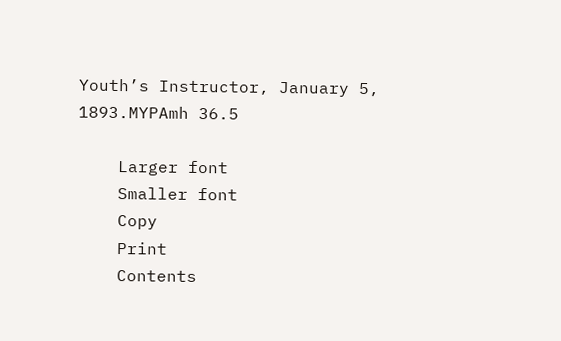Youth’s Instructor, January 5, 1893.MYPAmh 36.5

    Larger font
    Smaller font
    Copy
    Print
    Contents